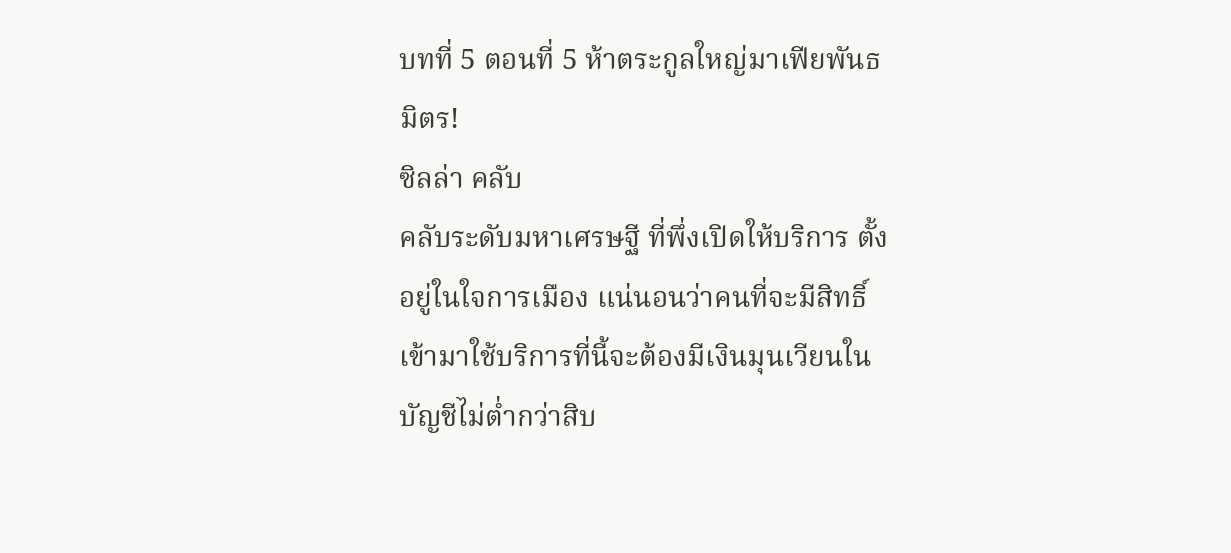บทที่ 5 ตอนที่ 5 ห้าตระกูลใหญ่มาเฟียพันธมิตร!
ซิลล่า คลับ
คลับระดับมหาเศรษฐี ที่พึ่งเปิดให้บริการ ตั้งอยู่ในใจการเมือง แน่นอนว่าคนที่จะมีสิทธิ์เข้ามาใช้บริการที่นี้จะต้องมีเงินมุนเวียนในบัญชีไม่ต่ำกว่าสิบ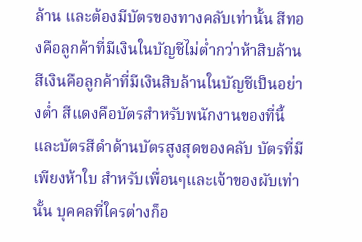ล้าน และต้องมีบัตรของทางคลับเท่านั้น สีทองคือลูกค้าที่มีเงินในบัญชีไม่ต่ำกว่าห้าสิบล้าน สีเงินคือลูกค้าที่มีเงินสิบล้านในบัญชีเป็นอย่างต่ำ สีแดงคือบัตรสำหรับพนักงานของที่นี้ และบัตรสีดำด้านบัตรสูงสุดของคลับ บัตรที่มีเพียงห้าใบ สำหรับเพื่อนๆและเจ้าของผับเท่านั้น บุคคลที่ใครต่างก็อ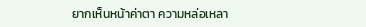ยากเห็นหน้าค่าตา ความหล่อเหลา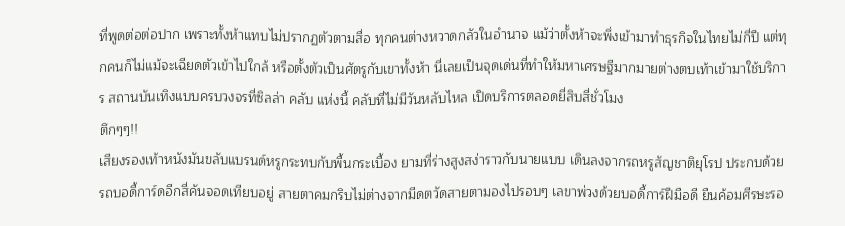ที่พูดต่อต่อปาก เพราะทั้งห้าแทบไม่ปรากฏตัวตามสื่อ ทุกคนต่างหวาดกลัวในอำนาจ แม้ว่าตั้งห้าจะพึ่งเข้ามาทำธุรกิจในไทยไม่กี่ปี แต่ทุกคนก็ไม่แม้จะเฉียดตัวเข้าไปใกล้ หรือตั้งตัวเป็นศัตรูกับเขาทั้งห้า นี่เลยเป็นจุดเด่นที่ทำให้มหาเศรษฐีมากมายต่างตบเท้าเข้ามาใช้บริการ สถานบันเทิงแบบครบวงจรที่ซิลล่า คลับ แห่งนี้ คลับที่ไม่มีวันหลับไหล เปิดบริการตลอดยี่สิบสี่ชั่วโมง
ตึกๆๆ!!
เสียงรองเท้าหนังมันขลับแบรนด์หรูกระทบกับพื้นกระเบื้อง ยามที่ร่างสูงสง่าราวกับนายแบบ เดินลงจากรถหรูสัญชาติยุโรป ประกบด้วยรถบอดี้การ์ดอีกสี่คันจอดเทียบอยู่ สายตาคมกริบไม่ต่างจากมีดตวัดสายตามองไปรอบๆ เลขาพ่วงด้วยบอดี้การ์ฝีมือดี ยืนค้อมศีรษะรอ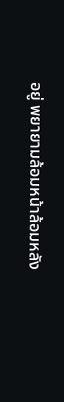อยู่ พยายามล้อมหน้าล้อมหลัง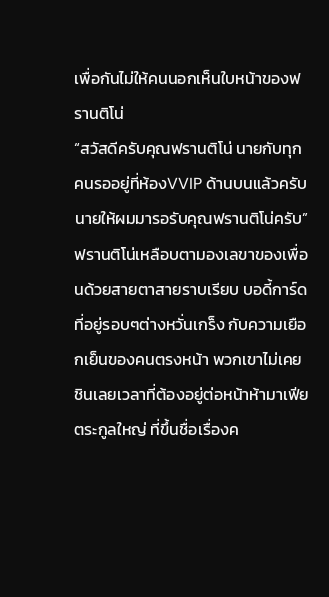เพื่อกันไม่ให้คนนอกเห็นใบหน้าของฟรานติโน่
“สวัสดีครับคุณฟรานติโน่ นายกับทุกคนรออยู่ที่ห้องVVIP ด้านบนแล้วครับ นายให้ผมมารอรับคุณฟรานติโน่ครับ” ฟรานติโน่เหลือบตามองเลขาของเพื่อนด้วยสายตาสายราบเรียบ บอดี้การ์ดที่อยู่รอบๆต่างหวั่นเกร็ง กับความเยือกเย็นของคนตรงหน้า พวกเขาไม่เคยชินเลยเวลาที่ต้องอยู่ต่อหน้าห้ามาเฟียตระกูลใหญ่ ที่ขึ้นชื่อเรื่องค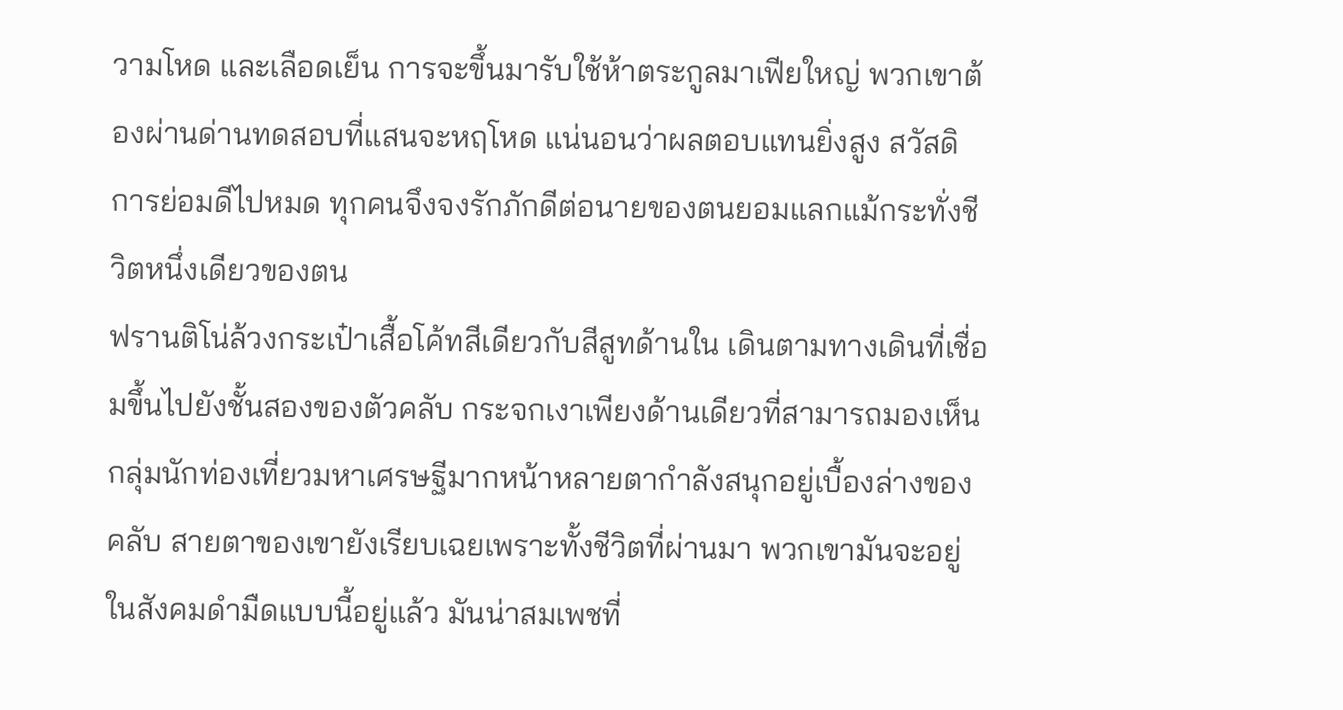วามโหด และเลือดเย็น การจะขึ้นมารับใช้ห้าตระกูลมาเฟียใหญ่ พวกเขาต้องผ่านด่านทดสอบที่แสนจะหฤโหด แน่นอนว่าผลตอบแทนยิ่งสูง สวัสดิการย่อมดีไปหมด ทุกคนจึงจงรักภักดีต่อนายของตนยอมแลกแม้กระทั่งชีวิตหนึ่งเดียวของตน
ฟรานติโน่ล้วงกระเป๋าเสื้อโค้ทสีเดียวกับสีสูทด้านใน เดินตามทางเดินที่เชื่อมขึ้นไปยังชั้นสองของตัวคลับ กระจกเงาเพียงด้านเดียวที่สามารถมองเห็น กลุ่มนักท่องเที่ยวมหาเศรษฐีมากหน้าหลายตากำลังสนุกอยู่เบื้องล่างของคลับ สายตาของเขายังเรียบเฉยเพราะทั้งชีวิตที่ผ่านมา พวกเขามันจะอยู่ในสังคมดำมืดแบบนี้อยู่แล้ว มันน่าสมเพชที่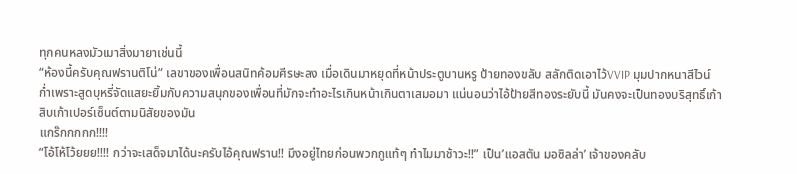ทุกคนหลงมัวเมาสิ่งมายาเช่นนี้
“ห้องนี้ครับคุณฟรานติโน่” เลขาของเพื่อนสนิทค้อมศีรษะลง เมื่อเดินมาหยุดที่หน้าประตูบานหรู ป้ายทองขลับ สลักติดเอาไว้VVIP มุมปากหนาสีไวน์ก่ำเพราะสูดบุหรี่จัดแสยะยิ้มกับความสนุกของเพื่อนที่มักจะทำอะไรเกินหน้าเกินตาเสมอมา แน่นอนว่าไอ้ป้ายสีทองระยับนี้ มันคงจะเป็นทองบริสุทธิ์เก้าสิบเก้าเปอร์เซ็นต์ตามนิสัยของมัน
แกร๊กกกกก!!!!
“โอ้โห้โว้ยยย!!!! กว่าจะเสด็จมาได้นะครับไอ้คุณฟราน!! มึงอยู่ไทยก่อนพวกกูแท้ๆ ทำไมมาช้าวะ!!” เป็น’แอสตัน มอซิลล่า’ เจ้าของคลับ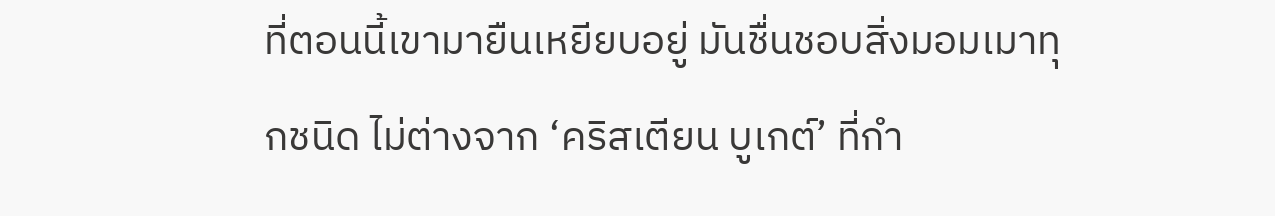ที่ตอนนี้เขามายืนเหยียบอยู่ มันชื่นชอบสิ่งมอมเมาทุกชนิด ไม่ต่างจาก ‘คริสเตียน บูเกต์’ ที่กำ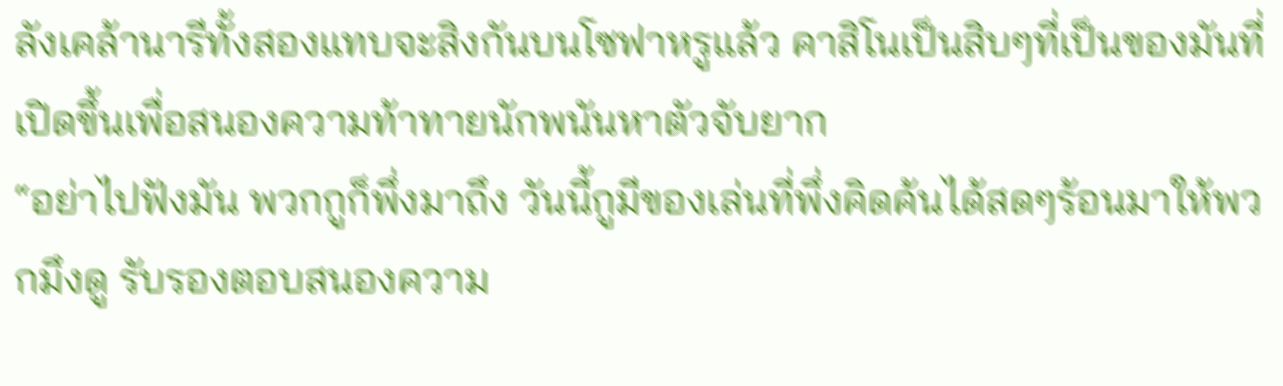ลังเคล้านารีทั้งสองแทบจะสิงกันบนโซฟาหรูแล้ว คาสิโนเป็นสิบๆที่เป็นของมันที่เปิดขึ้นเพื่อสนองความท้าทายนักพนันหาตัวจับยาก
“อย่าไปฟังมัน พวกกูก็พึ่งมาถึง วันนี้กูมีของเล่นที่พึ่งคิดค้นได้สดๆร้อนมาให้พวกมึงดู รับรองตอบสนองความ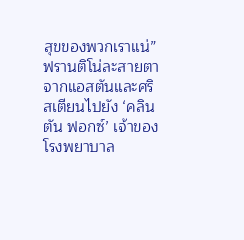สุขของพวกเราแน่” ฟรานติโน่ละสายตาจากแอสตันและศริสเตียนไปยัง ‘คลินตัน ฟอกซ์’ เจ้าของโรงพยาบาล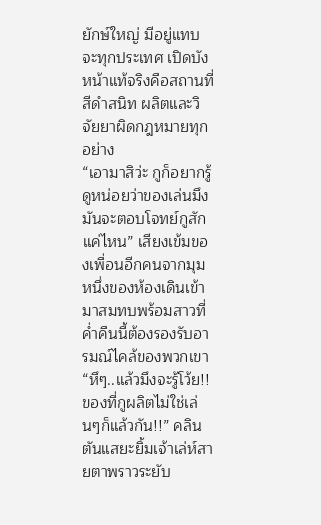ยักษ์ใหญ่ มีอยู่แทบจะทุกประเทศ เปิดบังหน้าแท้จริงคือสถานที่สีดำสนิท ผลิตและวิจัยยาผิดกฎหมายทุกอย่าง
“เอามาสิว่ะ กูก็อยากรู้ ดูหน่อยว่าของเล่นมึงมันจะตอบโจทย์กูสักแค่ไหน” เสียงเข้มของเพื่อนอีกคนจากมุมหนึ่งของห้องเดินเข้ามาสมทบพร้อมสาวที่ค่ำคืนนี้ต้องรองรับอารมณ์ไคล้ของพวกเขา
“หึๆ..แล้วมึงจะรู้โว้ย!! ของที่กูผลิตไม่ใช่เล่นๆก็แล้วกัน!!” คลินตันแสยะยิ้มเจ้าเล่ห์สายตาพราวระยับ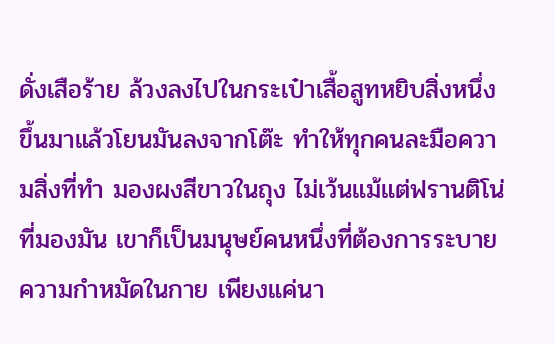ดั่งเสือร้าย ล้วงลงไปในกระเป๋าเสื้อสูทหยิบสิ่งหนึ่งขึ้นมาแล้วโยนมันลงจากโต๊ะ ทำให้ทุกคนละมือความสิ่งที่ทำ มองผงสีขาวในถุง ไม่เว้นแม้แต่ฟรานติโน่ที่มองมัน เขาก็เป็นมนุษย์คนหนึ่งที่ต้องการระบายความกำหมัดในกาย เพียงแค่นา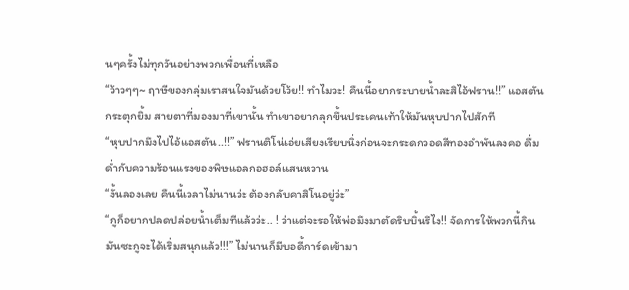นๆครั้งไม่ทุกวันอย่างพวกเพื่อนที่เหลือ
“ว้าวๆๆ~ ฤาษีของกลุ่มเราสนใจมันด้วยโว้ย!! ทำไมวะ! คืนนี้อยากระบายน้ำละสิไอ้ฟราน!!” แอสตันกระตุกยิ้ม สายตาที่มองมาที่เขานั้น ทำเขาอยากลุกขึ้นประเคนเท้าให้มันหุบปากไปสักที
“หุบปากมึงไปไอ้แอสตัน..!!” ฟรานติโน่เอ่ยเสียงเรียบนิ่งก่อนจะกระดกวอดสีทองอำพันลงคอ ดื่มด่ำกับความร้อนแรงของพิษแอลกอฮอล์แสนหวาน
“งั้นลองเลย คืนนี้เวลาไม่นานว่ะ ต้องกลับคาสิโนอยู่ว่ะ”
“กูก็อยากปลดปล่อยน้ำเต็มทีแล้วว่ะ.. ! ว่าแต่จะรอให้พ่อมึงมาตัดริบบิ้นรึไง!! จัดการให้พวกนี้กินมันซะกูจะได้เริ่มสนุกแล้ว!!!” ไม่นานก็มีบอดี้การ์ดเข้ามา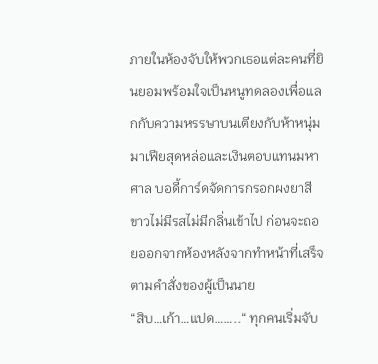ภายในห้องจับให้พวกเธอแต่ละคนที่ยินยอมพร้อมใจเป็นหนูทดลองเพื่อแลกกับความหรรษาบนเตียงกับห้าหนุ่มมาเฟียสุดหล่อและเงินตอบแทนมหาศาล บอดี้การ์ดจัดการกรอกผงยาสีขาวไม่มีรสไม่มีกลิ่นเข้าไป ก่อนจะถอยออกจากห้องหลังจากทำหน้าที่เสร็จตามคำสั่งของผู้เป็นนาย
“สิบ…เก้า…แปด……..“ ทุกคนเริ่มจับ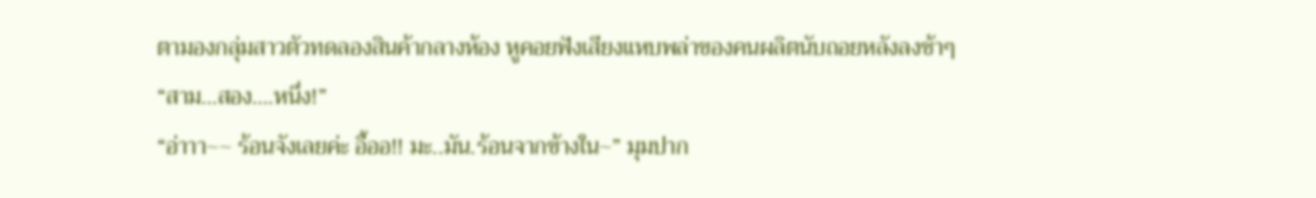ตามองกลุ่มสาวตัวทดลองสินค้ากลางห้อง หูคอยฟังเสียงแหบพล่าของคนผลิตนับถอยหลังลงช้าๆ
“สาม…สอง….หนึ่ง!”
“อ่าาา~~ ร้อนจังเลยค่ะ อื้ออ!! มะ..มัน.ร้อนจากข้างใน~” มุมปาก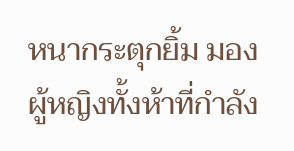หนากระตุกยิ้ม มองผู้หญิงทั้งห้าที่กำลัง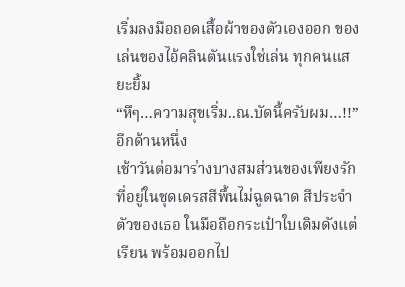เริ่มลงมือถอดเสื้อผ้าของตัวเองออก ของเล่นของไอ้คลินตันแรงใช่เล่น ทุกคนแสยะยิ้ม
“หึๆ…ความสุขเริ่ม..ณ.บัดนี้ครับผม…!!”
อีกด้านหนึ่ง
เช้าวันต่อมาร่างบางสมส่วนของเพียงรักที่อยู่ในชุดเดรสสีพื้นไม่ฉูดฉาด สีประจำตัวของเธอ ในมือถือกระเป๋าใบเดิมดังแต่เรียน พร้อมออกไป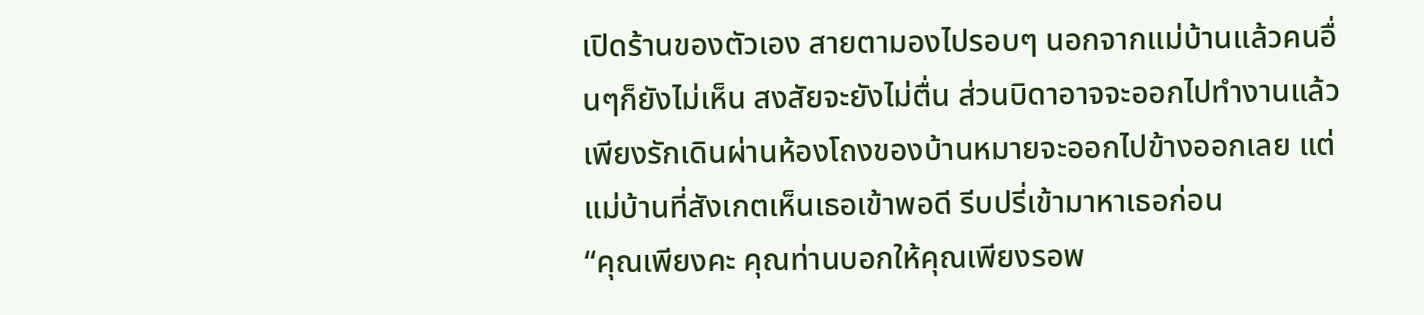เปิดร้านของตัวเอง สายตามองไปรอบๆ นอกจากแม่บ้านแล้วคนอื่นๆก็ยังไม่เห็น สงสัยจะยังไม่ตื่น ส่วนบิดาอาจจะออกไปทำงานแล้ว เพียงรักเดินผ่านห้องโถงของบ้านหมายจะออกไปข้างออกเลย แต่แม่บ้านที่สังเกตเห็นเธอเข้าพอดี รีบปรี่เข้ามาหาเธอก่อน
“คุณเพียงคะ คุณท่านบอกให้คุณเพียงรอพ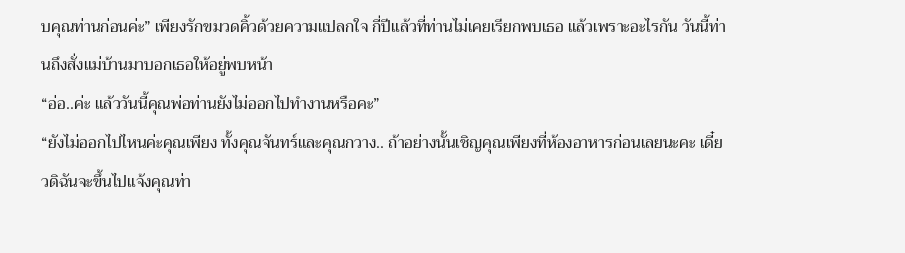บคุณท่านก่อนค่ะ” เพียงรักขมวดคิ้วด้วยความแปลกใจ กี่ปีแล้วที่ท่านไม่เคยเรียกพบเธอ แล้วเพราะอะไรกัน วันนี้ท่านถึงสั่งแม่บ้านมาบอกเธอให้อยู่พบหน้า
“อ่อ..ค่ะ แล้ววันนี้คุณพ่อท่านยังไม่ออกไปทำงานหรือคะ”
“ยังไม่ออกไปไหนค่ะคุณเพียง ทั้งคุณจันทร์และคุณกวาง.. ถ้าอย่างนั้นเชิญคุณเพียงที่ห้องอาหารก่อนเลยนะคะ เดี๋ยวดิฉันจะขึ้นไปแจ้งคุณท่า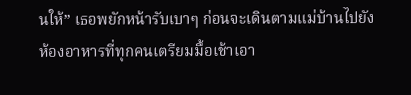นให้” เธอพยักหน้ารับเบาๆ ก่อนจะเดินตามแม่บ้านไปยังห้องอาหารที่ทุกคนเตรียมมื้อเช้าเอา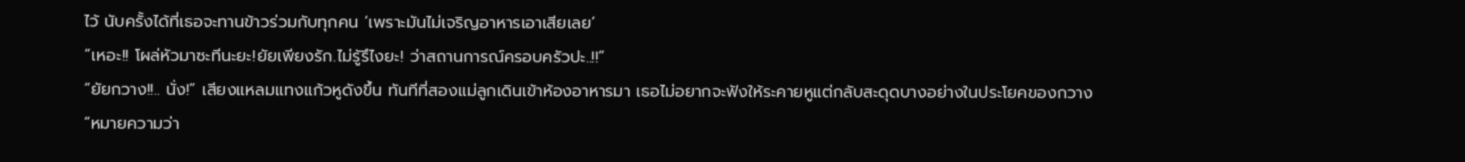ไว้ นับครั้งได้ที่เธอจะทานข้าวร่วมกับทุกคน ‘เพราะมันไม่เจริญอาหารเอาเสียเลย’
“เหอะ!! โผล่หัวมาซะทีนะยะ!ยัยเพียงรัก.ไม่รู้รึไงยะ! ว่าสถานการณ์ครอบครัวปะ..!!”
“ยัยกวาง!!.. นั่ง!” เสียงแหลมแทงแก้วหูดังขึ้น ทันทีที่สองแม่ลูกเดินเข้าห้องอาหารมา เธอไม่อยากจะฟังให้ระคายหูแต่กลับสะดุดบางอย่างในประโยคของกวาง
“หมายความว่า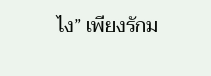ไง” เพียงรักม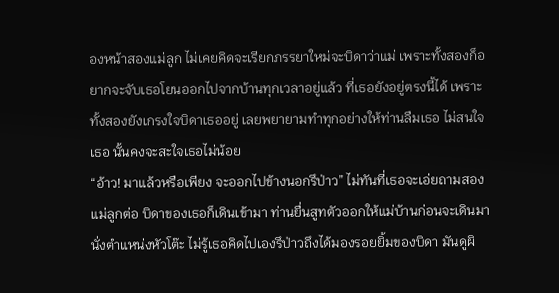องหน้าสองแม่ลูก ไม่เคยคิดจะเรียกภรรยาใหม่จะบิดาว่าแม่ เพราะทั้งสองก็อยากจะจับเธอโยนออกไปจากบ้านทุกเวลาอยู่แล้ว ที่เธอยังอยู่ตรงนี้ได้ เพราะทั้งสองยังเกรงใจบิดาเธออยู่ เลยพยายามทำทุกอย่างให้ท่านลืมเธอ ไม่สนใจเธอ นั้นคงจะสะใจเธอไม่น้อย
“อ้าว! มาแล้วหรือเพียง จะออกไปข้างนอกรึป่าว” ไม่ทันที่เธอจะเอ่ยถามสองแม่ลูกต่อ บิดาของเธอก็เดินเข้ามา ท่านยื่นสูทตัวออกให้แม่บ้านก่อนจะเดินมานั่งตำแหน่งหัวโต๊ะ ไม่รู้เธอคิดไปเองรึป่าวถึงได้มองรอยยิ้มของบิดา มันดูผิ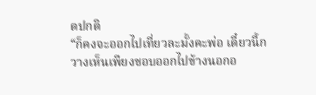ดปกติ
“ก็คงจะออกไปเที่ยวละมั้งคะพ่อ เดี๋ยวนี้กวางเห็นเพียงชอบออกไปข้างนอกอ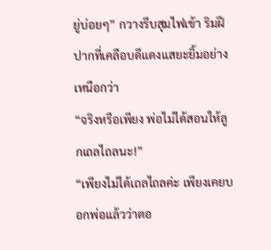ยู่บ่อยๆ” กวางรีบสุมไฟเข้า ริมฝีปากที่เคลือบดีแดงแสยะยิ้มอย่างเหนือกว่า
“จริงหรือเพียง พ่อไม่ได้สอนให้ลูกเถลไถลนะ!”
“เพียงไม่ได้เถลไถลค่ะ เพียงเคยบอกพ่อแล้วว่าตอ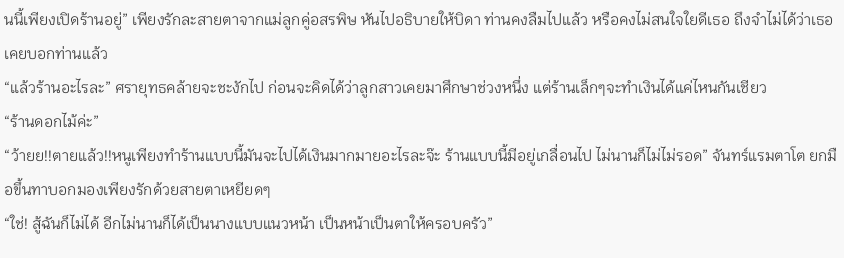นนี้เพียงเปิดร้านอยู่” เพียงรักละสายตาจากแม่ลูกคู่อสรพิษ หันไปอธิบายให้บิดา ท่านคงลืมไปแล้ว หรือคงไม่สนใจใยดีเธอ ถึงจำไม่ได้ว่าเธอเคยบอกท่านแล้ว
“แล้วร้านอะไรละ” ศรายุทธคล้ายจะชะงักไป ก่อนจะคิดได้ว่าลูกสาวเคยมาศึกษาช่วงหนึ่ง แต่ร้านเล็กๆจะทำเงินได้แค่ไหนกันเชียว
“ร้านดอกไม้ค่ะ”
“ว้ายย!!ตายแล้ว!!หนูเพียงทำร้านแบบนี้มันจะไปได้เงินมากมายอะไรละจ๊ะ ร้านแบบนี้มีอยู่เกลื่อนไป ไม่นานก็ไม่ไม่รอด” จันทร์แรมตาโต ยกมือขึ้นทาบอกมองเพียงรักด้วยสายตาเหยียดๆ
“ใช่! สู้ฉันก็ไม่ได้ อีกไม่นานก็ได้เป็นนางแบบแนวหน้า เป็นหน้าเป็นตาให้ครอบครัว”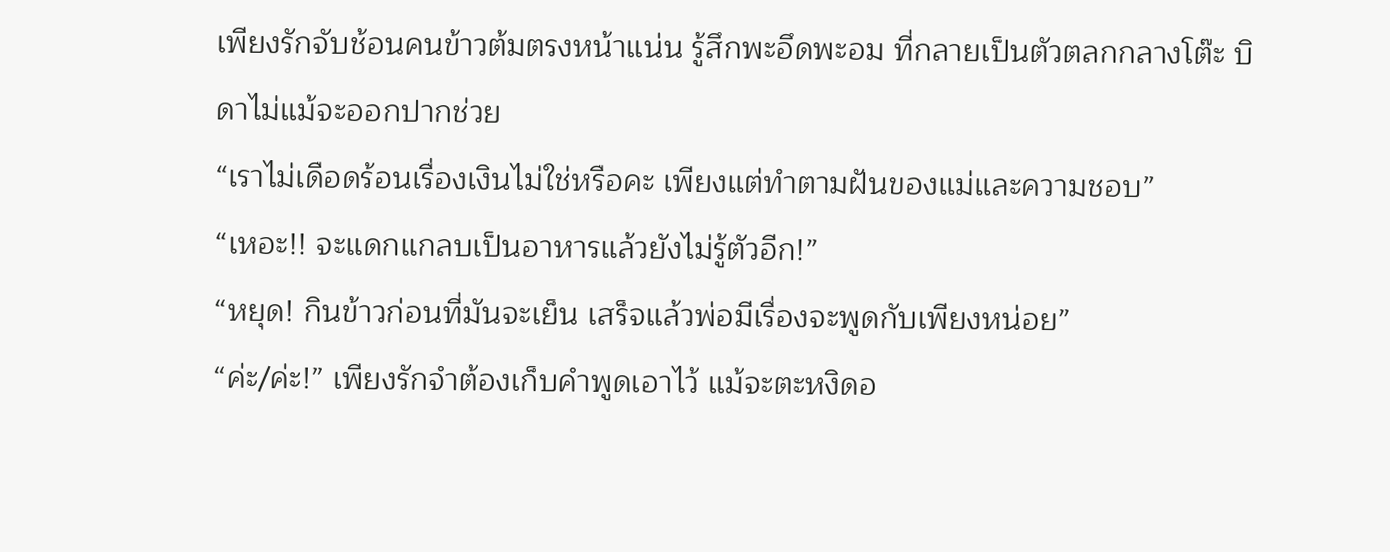เพียงรักจับช้อนคนข้าวต้มตรงหน้าแน่น รู้สึกพะอึดพะอม ที่กลายเป็นตัวตลกกลางโต๊ะ บิดาไม่แม้จะออกปากช่วย
“เราไม่เดือดร้อนเรื่องเงินไม่ใช่หรือคะ เพียงแต่ทำตามฝันของแม่และความชอบ”
“เหอะ!! จะแดกแกลบเป็นอาหารแล้วยังไม่รู้ตัวอีก!”
“หยุด! กินข้าวก่อนที่มันจะเย็น เสร็จแล้วพ่อมีเรื่องจะพูดกับเพียงหน่อย”
“ค่ะ/ค่ะ!” เพียงรักจำต้องเก็บคำพูดเอาไว้ แม้จะตะหงิดอ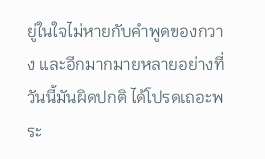ยู่ในใจไม่หายกับคำพูดของกวาง และอีกมากมายหลายอย่างที่วันนี้มันผิดปกติ ได้โปรดเถอะพระ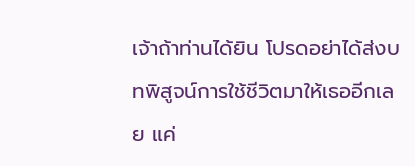เจ้าถ้าท่านได้ยิน โปรดอย่าได้ส่งบทพิสูจน์การใช้ชีวิตมาให้เธออีกเลย แค่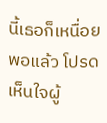นี้เธอก็เหนื่อยพอแล้ว โปรดเห็นใจผู้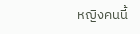หญิงคนนี้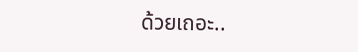ด้วยเถอะ..